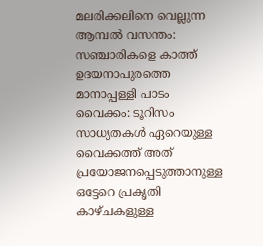മലരിക്കലിനെ വെല്ലുന്ന ആമ്പൽ വസന്തം: സഞ്ചാരികളെ കാത്ത് ഉദയനാപുരത്തെ മാനാപ്പള്ളി പാടം
വൈക്കം: ടൂറിസം സാധ്യതകൾ ഏറെയുള്ള വൈക്കത്ത് അത് പ്രയോജനപ്പെടുത്താനുള്ള ഒട്ടേറെ പ്രകൃതി കാഴ്ചകളുള്ള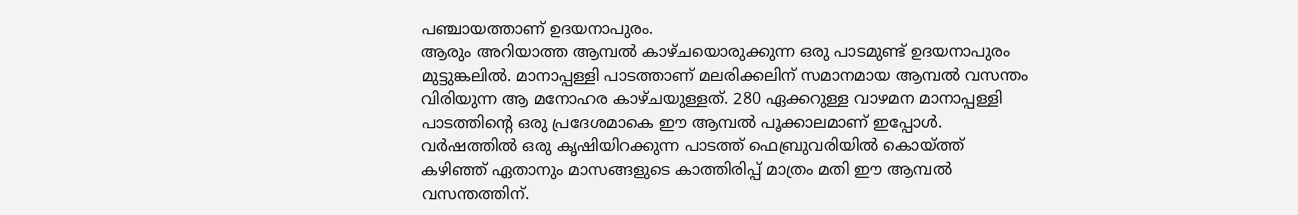പഞ്ചായത്താണ് ഉദയനാപുരം.
ആരും അറിയാത്ത ആമ്പൽ കാഴ്ചയൊരുക്കുന്ന ഒരു പാടമുണ്ട് ഉദയനാപുരം മുട്ടുങ്കലിൽ. മാനാപ്പള്ളി പാടത്താണ് മലരിക്കലിന് സമാനമായ ആമ്പൽ വസന്തം വിരിയുന്ന ആ മനോഹര കാഴ്ചയുള്ളത്. 280 ഏക്കറുള്ള വാഴമന മാനാപ്പള്ളി പാടത്തിൻ്റെ ഒരു പ്രദേശമാകെ ഈ ആമ്പൽ പൂക്കാലമാണ് ഇപ്പോൾ. വർഷത്തിൽ ഒരു കൃഷിയിറക്കുന്ന പാടത്ത് ഫെബ്രുവരിയിൽ കൊയ്ത്ത് കഴിഞ്ഞ് ഏതാനും മാസങ്ങളുടെ കാത്തിരിപ്പ് മാത്രം മതി ഈ ആമ്പൽ വസന്തത്തിന്.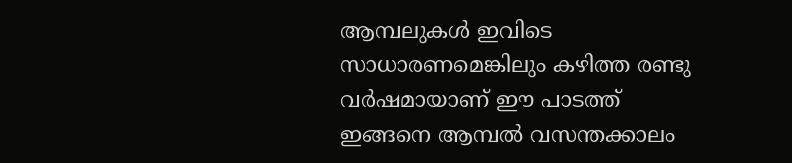ആമ്പലുകൾ ഇവിടെ സാധാരണമെങ്കിലും കഴിത്ത രണ്ടു വർഷമായാണ് ഈ പാടത്ത് ഇങ്ങനെ ആമ്പൽ വസന്തക്കാലം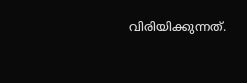വിരിയിക്കുന്നത്.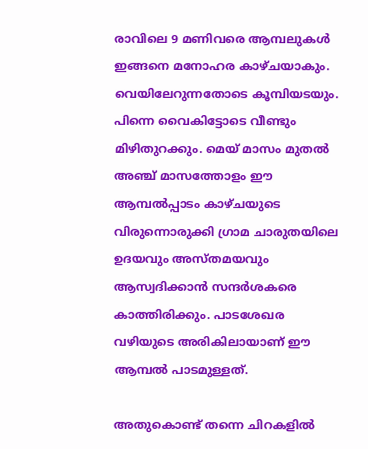രാവിലെ 9 മണിവരെ ആമ്പലുകൾ ഇങ്ങനെ മനോഹര കാഴ്ചയാകും. വെയിലേറുന്നതോടെ കൂമ്പിയടയും. പിന്നെ വൈകിട്ടോടെ വീണ്ടും മിഴിതുറക്കും. മെയ് മാസം മുതൽ അഞ്ച് മാസത്തോളം ഈ ആമ്പൽപ്പാടം കാഴ്ചയുടെ വിരുന്നൊരുക്കി ഗ്രാമ ചാരുതയിലെ ഉദയവും അസ്തമയവും ആസ്വദിക്കാൻ സന്ദർശകരെ കാത്തിരിക്കും. പാടശേഖര വഴിയുടെ അരികിലായാണ് ഈ ആമ്പൽ പാടമുള്ളത്.

അതുകൊണ്ട് തന്നെ ചിറകളിൽ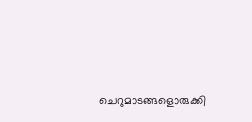ചെറുമാടങ്ങളൊരുക്കി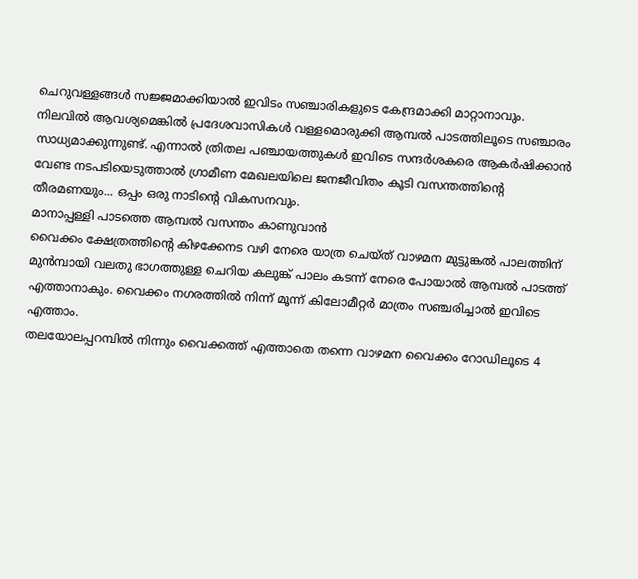ചെറുവള്ളങ്ങൾ സജ്ജമാക്കിയാൽ ഇവിടം സഞ്ചാരികളുടെ കേന്ദ്രമാക്കി മാറ്റാനാവും. നിലവിൽ ആവശ്യമെങ്കിൽ പ്രദേശവാസികൾ വള്ളമൊരുക്കി ആമ്പൽ പാടത്തിലൂടെ സഞ്ചാരം സാധ്യമാക്കുന്നുണ്ട്. എന്നാൽ ത്രിതല പഞ്ചായത്തുകൾ ഇവിടെ സന്ദർശകരെ ആകർഷിക്കാൻ വേണ്ട നടപടിയെടുത്താൽ ഗ്രാമീണ മേഖലയിലെ ജനജീവിതം കൂടി വസന്തത്തിൻ്റെ തീരമണയും... ഒപ്പം ഒരു നാടിൻ്റെ വികസനവും.
മാനാപ്പള്ളി പാടത്തെ ആമ്പൽ വസന്തം കാണുവാൻ
വൈക്കം ക്ഷേത്രത്തിൻ്റെ കിഴക്കേനട വഴി നേരെ യാത്ര ചെയ്ത് വാഴമന മുട്ടുങ്കൽ പാലത്തിന് മുൻമ്പായി വലതു ഭാഗത്തുള്ള ചെറിയ കലുങ്ക് പാലം കടന്ന് നേരെ പോയാൽ ആമ്പൽ പാടത്ത് എത്താനാകും. വൈക്കം നഗരത്തിൽ നിന്ന് മൂന്ന് കിലോമീറ്റർ മാത്രം സഞ്ചരിച്ചാൽ ഇവിടെ എത്താം.
തലയോലപ്പറമ്പിൽ നിന്നും വൈക്കത്ത് എത്താതെ തന്നെ വാഴമന വൈക്കം റോഡിലൂടെ 4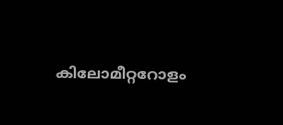കിലോമീറ്ററോളം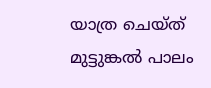യാത്ര ചെയ്ത് മുട്ടുങ്കൽ പാലം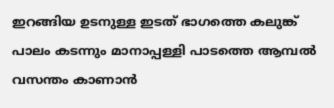ഇറങ്ങിയ ഉടനുള്ള ഇടത് ഭാഗത്തെ കലുങ്ക് പാലം കടന്നും മാനാപ്പള്ളി പാടത്തെ ആമ്പൽ വസന്തം കാണാൻ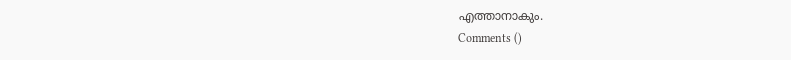എത്താനാകും.
Comments ()